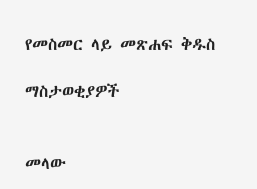የመስመር ላይ መጽሐፍ ቅዱስ

ማስታወቂያዎች


መላው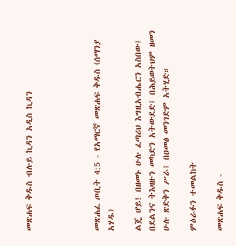መጽሐፍ ቅዱስ ብሉይ ኪዳን አዲስ ኪዳን




መጽሐፈ ጦቢት 4:5 - የአማርኛ መጽሐፍ ቅዱስ (ሰማንያ አሃዱ)

ልጄ ሆይ! በዘመኑ ሁሉ ፈጣሪህ እግዚአብሔርን አስበው፤ በደልንና ትእዛዙን መካድን አትውደድ፤ በሕይወትህም ዘመን ሁሉ ጽድቅን ሥራ፤ በዐመፅ መንገድም አትሂድ።

ምዕራፉን ተመልከት

መጽሐፍ ቅዱስ -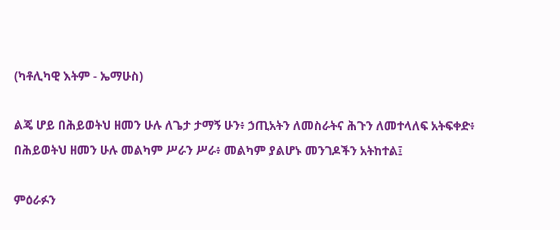(ካቶሊካዊ እትም - ኤማሁስ)

ልጄ ሆይ በሕይወትህ ዘመን ሁሉ ለጌታ ታማኝ ሁን፥ ኃጢአትን ለመስራትና ሕጉን ለመተላለፍ አትፍቀድ፥ በሕይወትህ ዘመን ሁሉ መልካም ሥራን ሥራ፥ መልካም ያልሆኑ መንገዶችን አትከተል፤

ምዕራፉን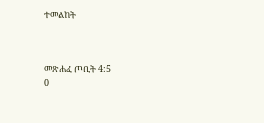ተመልከት



መጽሐፈ ጦቢት 4:5
0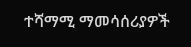ተሻማሚ ማመሳሰሪያዎች